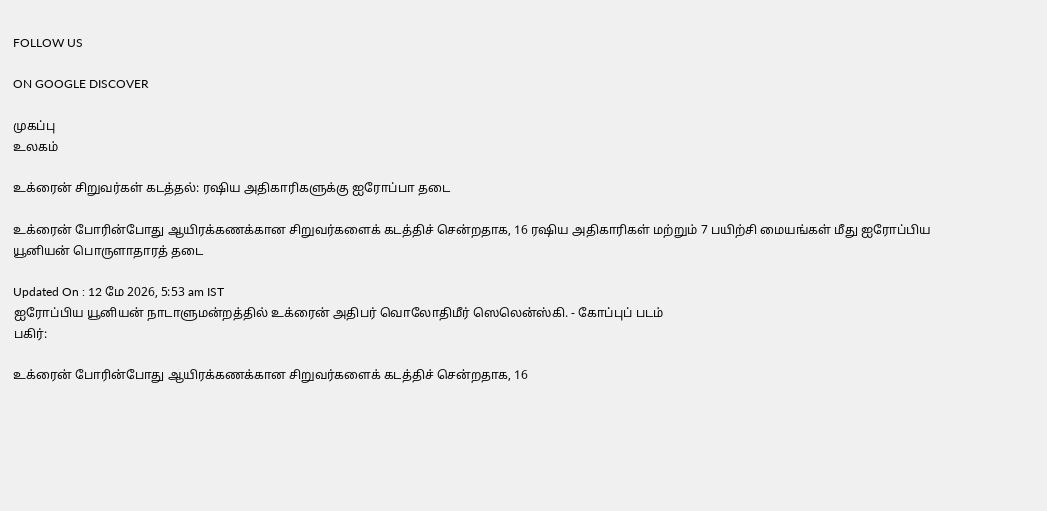FOLLOW US

ON GOOGLE DISCOVER

முகப்பு
உலகம்

உக்ரைன் சிறுவர்கள் கடத்தல்: ரஷிய அதிகாரிகளுக்கு ஐரோப்பா தடை

உக்ரைன் போரின்போது ஆயிரக்கணக்கான சிறுவர்களைக் கடத்திச் சென்றதாக, 16 ரஷிய அதிகாரிகள் மற்றும் 7 பயிற்சி மையங்கள் மீது ஐரோப்பிய யூனியன் பொருளாதாரத் தடை

Updated On : 12 மே 2026, 5:53 am IST
ஐரோப்பிய யூனியன் நாடாளுமன்றத்தில் உக்ரைன் அதிபர் வொலோதிமீர் ஸெலென்ஸ்கி. - கோப்புப் படம்
பகிர்:

உக்ரைன் போரின்போது ஆயிரக்கணக்கான சிறுவர்களைக் கடத்திச் சென்றதாக, 16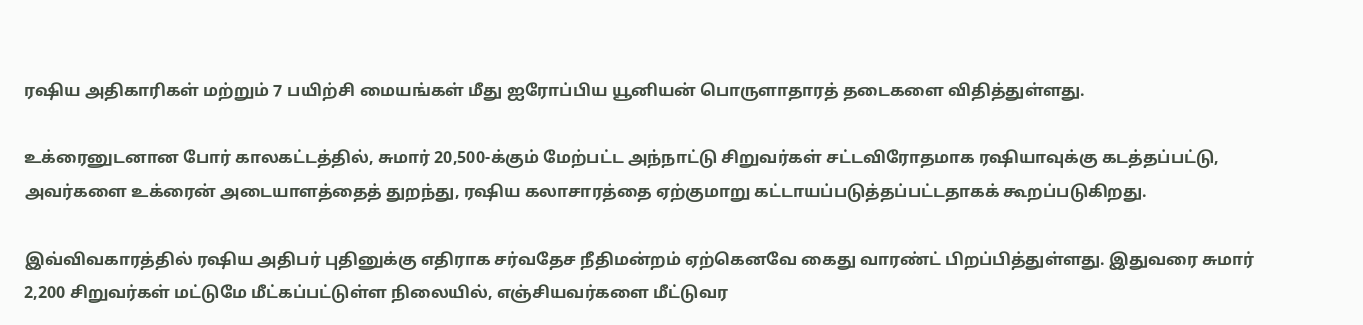ரஷிய அதிகாரிகள் மற்றும் 7 பயிற்சி மையங்கள் மீது ஐரோப்பிய யூனியன் பொருளாதாரத் தடைகளை விதித்துள்ளது.

உக்ரைனுடனான போர் காலகட்டத்தில், சுமார் 20,500-க்கும் மேற்பட்ட அந்நாட்டு சிறுவர்கள் சட்டவிரோதமாக ரஷியாவுக்கு கடத்தப்பட்டு, அவர்களை உக்ரைன் அடையாளத்தைத் துறந்து, ரஷிய கலாசாரத்தை ஏற்குமாறு கட்டாயப்படுத்தப்பட்டதாகக் கூறப்படுகிறது.

இவ்விவகாரத்தில் ரஷிய அதிபர் புதினுக்கு எதிராக சர்வதேச நீதிமன்றம் ஏற்கெனவே கைது வாரண்ட் பிறப்பித்துள்ளது. இதுவரை சுமார் 2,200 சிறுவர்கள் மட்டுமே மீட்கப்பட்டுள்ள நிலையில், எஞ்சியவர்களை மீட்டுவர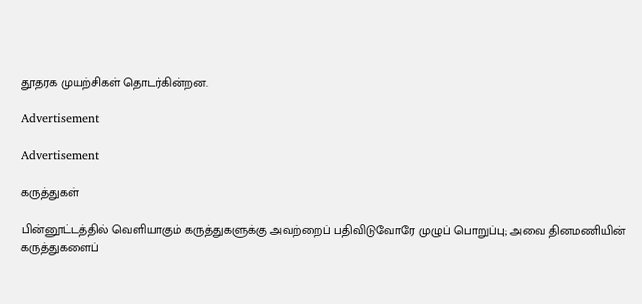தூதரக முயற்சிகள் தொடர்கின்றன.

Advertisement

Advertisement

கருத்துகள்

பின்னூட்டத்தில் வெளியாகும் கருத்துகளுக்கு அவற்றைப் பதிவிடுவோரே முழுப் பொறுப்பு; அவை தினமணியின் கருத்துகளைப்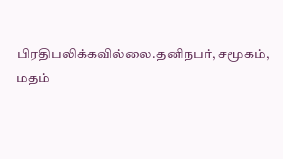பிரதிபலிக்கவில்லை.தனிநபர், சமூகம், மதம்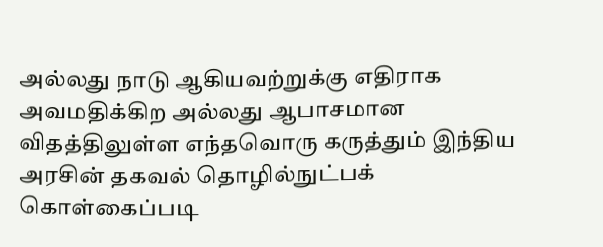அல்லது நாடு ஆகியவற்றுக்கு எதிராக அவமதிக்கிற அல்லது ஆபாசமான விதத்திலுள்ள எந்தவொரு கருத்தும் இந்திய அரசின் தகவல் தொழில்நுட்பக் கொள்கைப்படி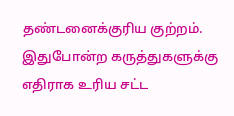தண்டனைக்குரிய குற்றம். இதுபோன்ற கருத்துகளுக்கு எதிராக உரிய சட்ட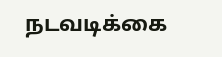நடவடிக்கை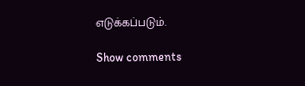எடுக்கப்படும்.

Show comments